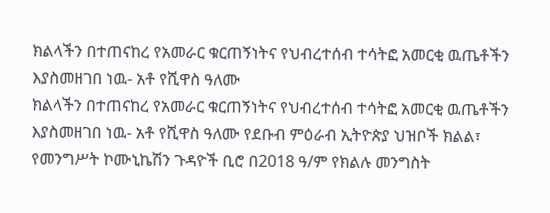ክልላችን በተጠናከረ የአመራር ቁርጠኝነትና የህብረተሰብ ተሳትፎ አመርቂ ዉጤቶችን እያስመዘገበ ነዉ- አቶ የሺዋስ ዓለሙ
ክልላችን በተጠናከረ የአመራር ቁርጠኝነትና የህብረተሰብ ተሳትፎ አመርቂ ዉጤቶችን እያስመዘገበ ነዉ- አቶ የሺዋስ ዓለሙ የደቡብ ምዕራብ ኢትዮጵያ ህዝቦች ክልል፣ የመንግሥት ኮሙኒኬሽን ጉዳዮች ቢሮ በ2018 ዓ/ም የክልሉ መንግስት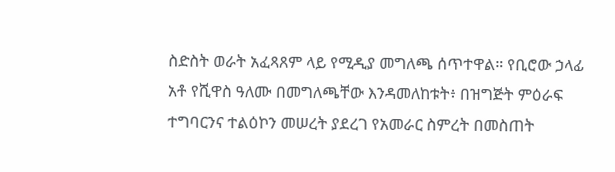ስድስት ወራት አፈጻጸም ላይ የሚዲያ መግለጫ ሰጥተዋል። የቢሮው ኃላፊ አቶ የሺዋስ ዓለሙ በመግለጫቸው እንዳመለከቱት፥ በዝግጅት ምዕራፍ ተግባርንና ተልዕኮን መሠረት ያደረገ የአመራር ስምረት በመስጠት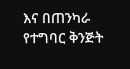እና በጠንካራ የተግባር ቅንጅት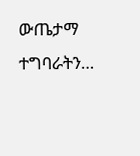ውጤታማ ተግባራትን…